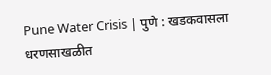Pune Water Crisis | पुणे : खडकवासला धरणसाखळीत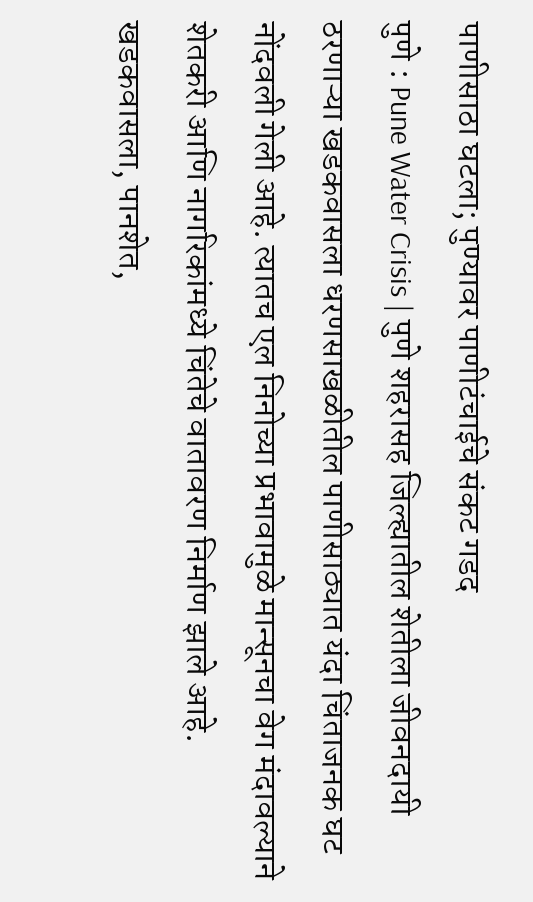पाणीसाठा घटला; पुण्यावर पाणीटंचाईचे संकट गडद
पुणे : Pune Water Crisis | पुणे शहरासह जिल्ह्यातील शेतीला जीवनदायी ठरणाऱ्या खडकवासला धरणसाखळीतील पाणीसाठ्यात यंदा चिंताजनक घट नोंदवली गेली आहे. त्यातच एल निनोच्या प्रभावामुळे मान्सूनचा वेग मंदावल्याने शेतकरी आणि नागरिकांमध्ये चिंतेचे वातावरण निर्माण झाले आहे.
खडकवासला, पानशेत,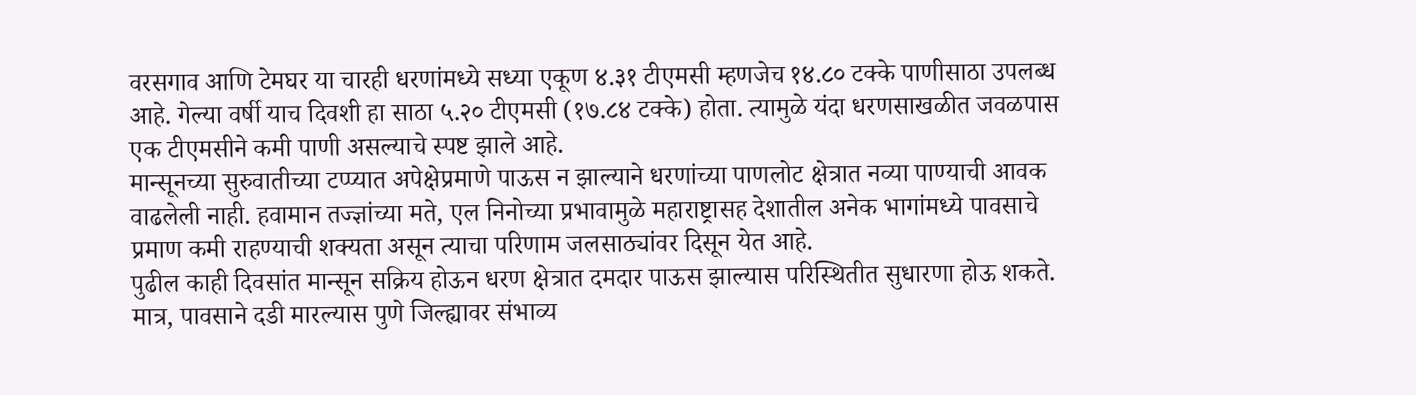वरसगाव आणि टेमघर या चारही धरणांमध्ये सध्या एकूण ४.३१ टीएमसी म्हणजेच १४.८० टक्के पाणीसाठा उपलब्ध आहे. गेल्या वर्षी याच दिवशी हा साठा ५.२० टीएमसी (१७.८४ टक्के) होता. त्यामुळे यंदा धरणसाखळीत जवळपास एक टीएमसीने कमी पाणी असल्याचे स्पष्ट झाले आहे.
मान्सूनच्या सुरुवातीच्या टप्प्यात अपेक्षेप्रमाणे पाऊस न झाल्याने धरणांच्या पाणलोट क्षेत्रात नव्या पाण्याची आवक वाढलेली नाही. हवामान तज्ज्ञांच्या मते, एल निनोच्या प्रभावामुळे महाराष्ट्रासह देशातील अनेक भागांमध्ये पावसाचे प्रमाण कमी राहण्याची शक्यता असून त्याचा परिणाम जलसाठ्यांवर दिसून येत आहे.
पुढील काही दिवसांत मान्सून सक्रिय होऊन धरण क्षेत्रात दमदार पाऊस झाल्यास परिस्थितीत सुधारणा होऊ शकते. मात्र, पावसाने दडी मारल्यास पुणे जिल्ह्यावर संभाव्य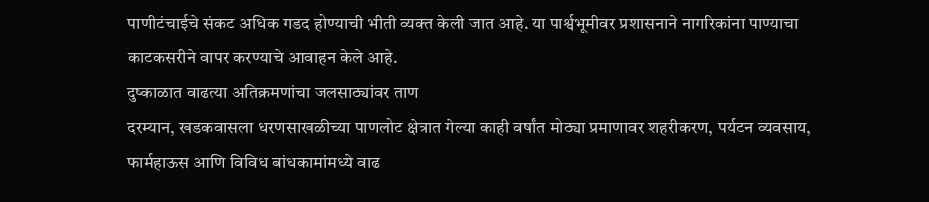पाणीटंचाईचे संकट अधिक गडद होण्याची भीती व्यक्त केली जात आहे. या पार्श्वभूमीवर प्रशासनाने नागरिकांना पाण्याचा काटकसरीने वापर करण्याचे आवाहन केले आहे.
दुष्काळात वाढत्या अतिक्रमणांचा जलसाठ्यांवर ताण
दरम्यान, खडकवासला धरणसाखळीच्या पाणलोट क्षेत्रात गेल्या काही वर्षांत मोठ्या प्रमाणावर शहरीकरण, पर्यटन व्यवसाय, फार्महाऊस आणि विविध बांधकामांमध्ये वाढ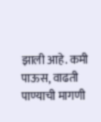झाली आहे. कमी पाऊस, वाढती पाण्याची मागणी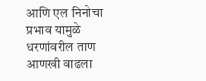आणि एल निनोचा प्रभाव यामुळे धरणांवरील ताण आणखी वाढला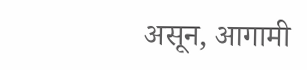असून, आगामी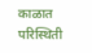काळात परिस्थिती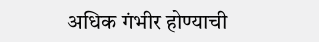अधिक गंभीर होण्याची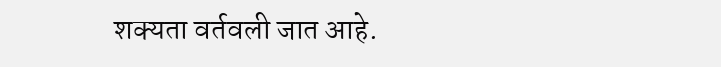शक्यता वर्तवली जात आहे.